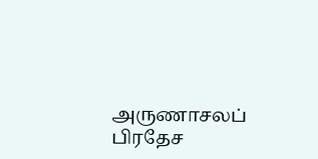அருணாசலப் பிரதேச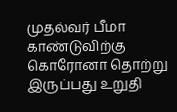முதல்வர் பீமா காண்டுவிற்கு கொரோனா தொற்று இருப்பது உறுதி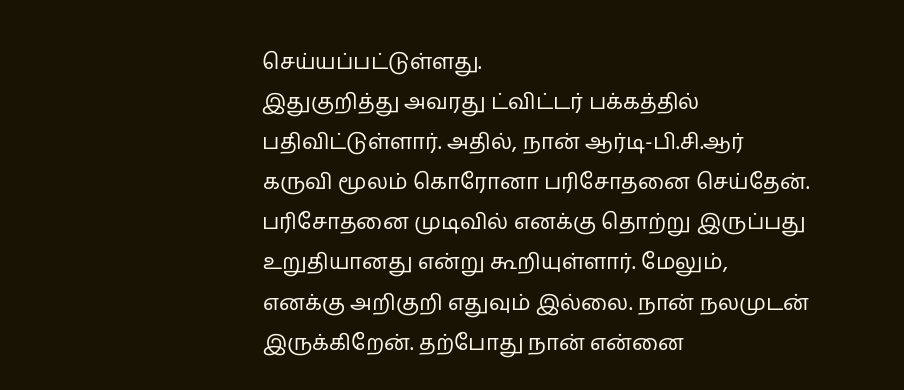செய்யப்பட்டுள்ளது.
இதுகுறித்து அவரது ட்விட்டர் பக்கத்தில் பதிவிட்டுள்ளார். அதில், நான் ஆர்டி-பி.சி.ஆர் கருவி மூலம் கொரோனா பரிசோதனை செய்தேன். பரிசோதனை முடிவில் எனக்கு தொற்று இருப்பது உறுதியானது என்று கூறியுள்ளார். மேலும், எனக்கு அறிகுறி எதுவும் இல்லை. நான் நலமுடன் இருக்கிறேன். தற்போது நான் என்னை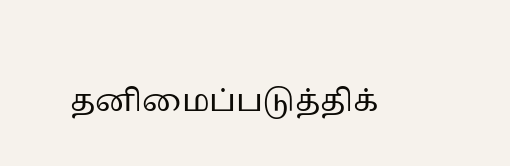தனிமைப்படுத்திக்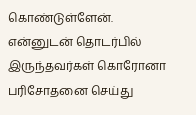கொண்டுள்ளேன். என்னுடன் தொடர்பில் இருந்தவர்கள் கொரோனா பரிசோதனை செய்து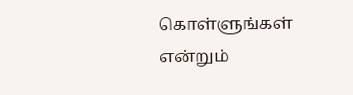கொள்ளுங்கள் என்றும்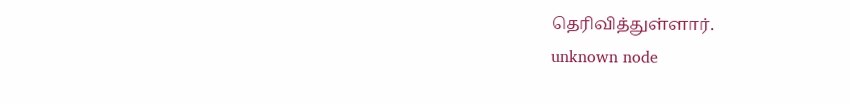தெரிவித்துள்ளார்.
unknown node